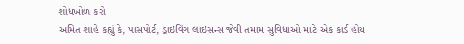શોધખોળ કરો
અમિત શાહે કહ્યું કે, પાસપોર્ટ, ડ્રાઇવિંગ લાઇસન્સ જેવી તમામ સુવિધાઓ માટે એક કાર્ડ હોય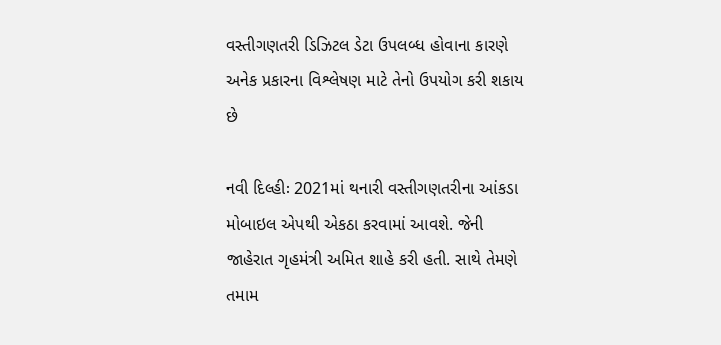વસ્તીગણતરી ડિઝિટલ ડેટા ઉપલબ્ધ હોવાના કારણે અનેક પ્રકારના વિશ્લેષણ માટે તેનો ઉપયોગ કરી શકાય છે

નવી દિલ્હીઃ 2021માં થનારી વસ્તીગણતરીના આંકડા મોબાઇલ એપથી એકઠા કરવામાં આવશે. જેની જાહેરાત ગૃહમંત્રી અમિત શાહે કરી હતી. સાથે તેમણે તમામ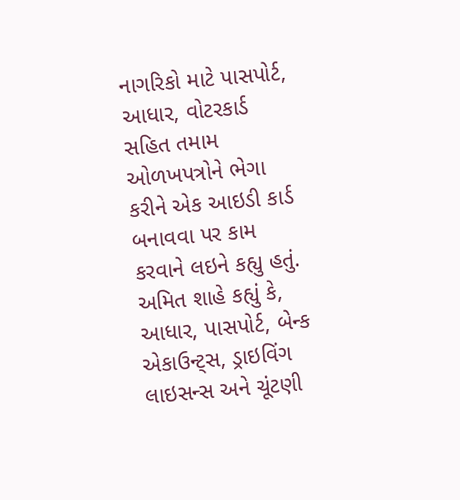નાગરિકો માટે પાસપોર્ટ, આધાર, વોટરકાર્ડ સહિત તમામ ઓળખપત્રોને ભેગા કરીને એક આઇડી કાર્ડ બનાવવા પર કામ કરવાને લઇને કહ્યુ હતું.
અમિત શાહે કહ્યું કે, આધાર, પાસપોર્ટ, બેન્ક એકાઉન્ટ્સ, ડ્રાઇવિંગ લાઇસન્સ અને ચૂંટણી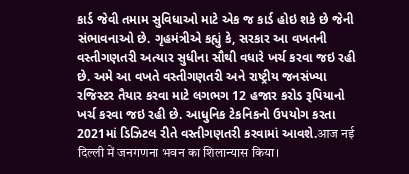કાર્ડ જેવી તમામ સુવિધાઓ માટે એક જ કાર્ડ હોઇ શકે છે જેની સંભાવનાઓ છે. ગૃહમંત્રીએ કહ્યું કે, સરકાર આ વખતની વસ્તીગણતરી અત્યાર સુધીના સૌથી વધારે ખર્ચ કરવા જઇ રહી છે. અમે આ વખતે વસ્તીગણતરી અને રાષ્ટ્રીય જનસંખ્યા રજિસ્ટર તૈયાર કરવા માટે લગભગ 12 હજાર કરોડ રૂપિયાનો ખર્ચ કરવા જઇ રહી છે. આધુનિક ટેકનિકનો ઉપયોગ કરતા 2021માં ડિઝિટલ રીતે વસ્તીગણતરી કરવામાં આવશે.आज नई दिल्ली में जनगणना भवन का शिलान्यास किया।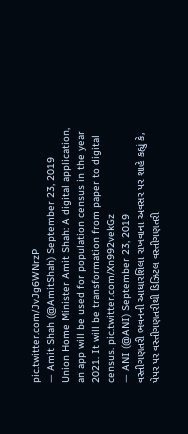pic.twitter.com/JvJg6WNrzP
— Amit Shah (@AmitShah) September 23, 2019
Union Home Minister Amit Shah: A digital application, an app will be used for population census in the year 2021. It will be transformation from paper to digital census. pic.twitter.com/Xn992vekGz
— ANI (@ANI) September 23, 2019
વસ્તીગણતરી ભવનની આધારશિલા રાખવાના અવસર પર શાહે કહ્યું કે, પેપર પર વસ્તીગણતરીથી ડિઝિટલ વસ્તીગણતરી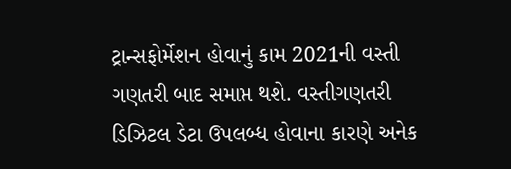ટ્રાન્સફોર્મેશન હોવાનું કામ 2021ની વસ્તી ગણતરી બાદ સમાપ્ત થશે. વસ્તીગણતરી ડિઝિટલ ડેટા ઉપલબ્ધ હોવાના કારણે અનેક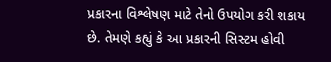પ્રકારના વિશ્લેષણ માટે તેનો ઉપયોગ કરી શકાય છે. તેમણે કહ્યું કે આ પ્રકારની સિસ્ટમ હોવી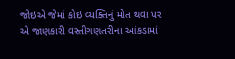જોઇએ જેમાં કોઇ વ્યક્તિનું મોત થવા પર એ જાણકારી વસ્તીગણતરીના આંકડામાં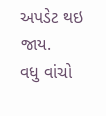અપડેટ થઇ જાય.
વધુ વાંચો